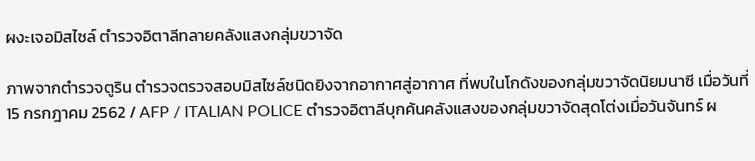ผงะเจอมิสไซล์ ตำรวจอิตาลีทลายคลังแสงกลุ่มขวาจัด

ภาพจากตำรวจตูริน ตำรวจตรวจสอบมิสไซล์ชนิดยิงจากอากาศสู่อากาศ ที่พบในโกดังของกลุ่มขวาจัดนิยมนาซี เมื่อวันที่ 15 กรกฎาคม 2562 / AFP / ITALIAN POLICE ตำรวจอิตาลีบุกค้นคลังแสงของกลุ่มขวาจัดสุดโต่งเมื่อวันจันทร์ ผ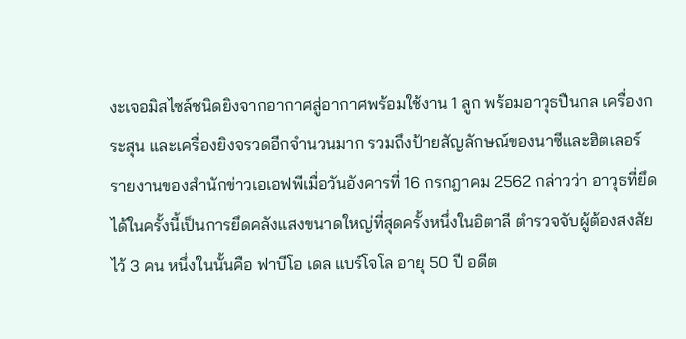งะเจอมิสไซล์ชนิดยิงจากอากาศสู่อากาศพร้อมใช้งาน 1 ลูก พร้อมอาวุธปืนกล เครื่องกระสุน และเครื่องยิงจรวดอีกจำนวนมาก รวมถึงป้ายสัญลักษณ์ของนาซีและฮิตเลอร์ รายงานของสำนักข่าวเอเอฟพีเมื่อวันอังคารที่ 16 กรกฎาคม 2562 กล่าวว่า อาวุธที่ยึดได้ในครั้งนี้เป็นการยึดคลังแสงขนาดใหญ่ที่สุดครั้งหนึ่งในอิตาลี ตำรวจจับผู้ต้องสงสัยไว้ 3 คน หนึ่งในนั้นคือ ฟาบีโอ เดล แบร์โจโล อายุ 50 ปี อดีต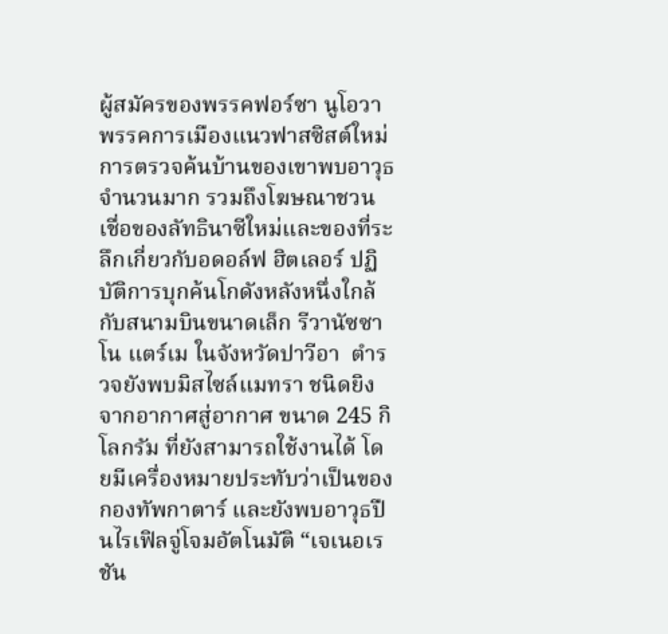ผู้สมัครของพรรคฟอร์ซา นูโอวา พรรคการเมืองแนวฟาสซิสต์ใหม่ การตรวจค้นบ้านของเขาพบอาวุธจำนวนมาก รวมถึงโฆษณาชวนเชื่อของลัทธินาซีใหม่และของที่ระลึกเกี่ยวกับอดอล์ฟ ฮิตเลอร์ ปฏิบัติการบุกค้นโกดังหลังหนึ่งใกล้กับสนามบินขนาดเล็ก รีวานัซซาโน แตร์เม ในจังหวัดปาวีอา  ตำรวจยังพบมิสไซล์แมทรา ชนิดยิงจากอากาศสู่อากาศ ขนาด 245 กิโลกรัม ที่ยังสามารถใช้งานได้ โดยมีเครื่องหมายประทับว่าเป็นของกองทัพกาตาร์ และยังพบอาวุธปืนไรเฟิลจู่โจมอัตโนมัติ “เจเนอเรชัน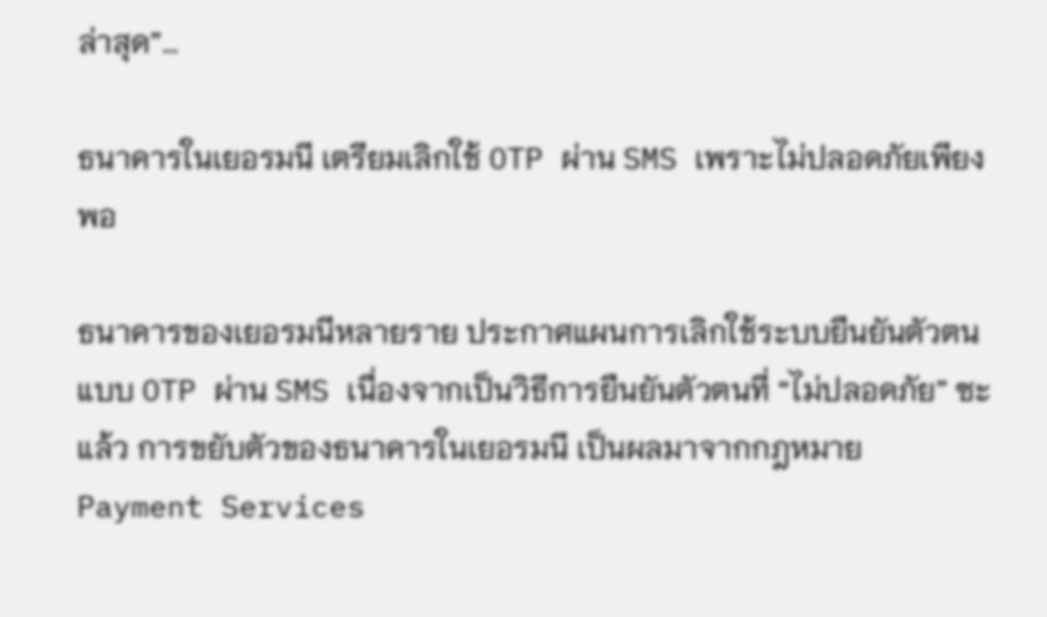ล่าสุด”…

ธนาคารในเยอรมนี เตรียมเลิกใช้ OTP ผ่าน SMS เพราะไม่ปลอดภัยเพียงพอ

ธนาคารของเยอรมนีหลายราย ประกาศแผนการเลิกใช้ระบบยืนยันตัวตนแบบ OTP ผ่าน SMS เนื่องจากเป็นวิธีการยืนยันตัวตนที่ “ไม่ปลอดภัย” ซะแล้ว การขยับตัวของธนาคารในเยอรมนี เป็นผลมาจากกฎหมาย Payment Services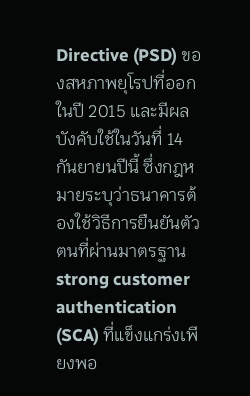Directive (PSD) ของสหภาพยุโรปที่ออกในปี 2015 และมีผลบังคับใช้ในวันที่ 14 กันยายนปีนี้ ซึ่งกฎหมายระบุว่าธนาคารต้องใช้วิธีการยืนยันตัวตนที่ผ่านมาตรฐาน strong customer authentication (SCA) ที่แข็งแกร่งเพียงพอ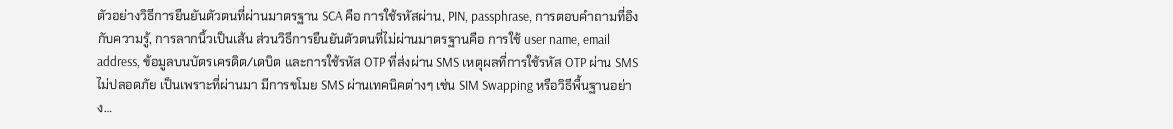ตัวอย่างวิธีการยืนยันตัวตนที่ผ่านมาตรฐาน SCA คือ การใช้รหัสผ่าน, PIN, passphrase, การตอบคำถามที่อิงกับความรู้, การลากนิ้วเป็นเส้น ส่วนวิธีการยืนยันตัวตนที่ไม่ผ่านมาตรฐานคือ การใช้ user name, email address, ข้อมูลบนบัตรเครดิต/เดบิต และการใช้รหัส OTP ที่ส่งผ่าน SMS เหตุผลที่การใช้รหัส OTP ผ่าน SMS ไม่ปลอดภัย เป็นเพราะที่ผ่านมา มีการขโมย SMS ผ่านเทคนิคต่างๆ เช่น SIM Swapping หรือวิธีพื้นฐานอย่าง…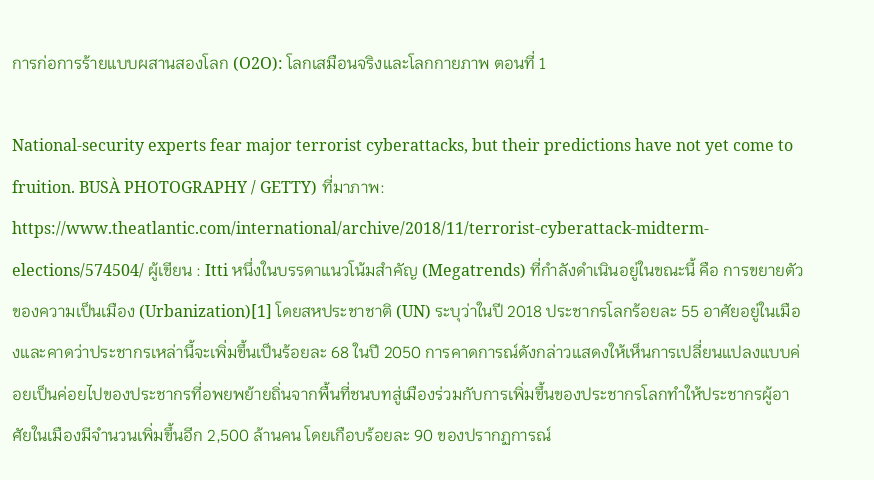การก่อการร้ายแบบผสานสองโลก (O2O): โลกเสมือนจริงและโลกกายภาพ ตอนที่ 1

National-security experts fear major terrorist cyberattacks, but their predictions have not yet come to fruition. BUSÀ PHOTOGRAPHY / GETTY) ที่มาภาพ: https://www.theatlantic.com/international/archive/2018/11/terrorist-cyberattack-midterm-elections/574504/ ผู้เขียน : Itti หนึ่งในบรรดาแนวโน้มสำคัญ (Megatrends) ที่กำลังดำเนินอยู่ในขณะนี้ คือ การขยายตัวของความเป็นเมือง (Urbanization)[1] โดยสหประชาชาติ (UN) ระบุว่าในปี 2018 ประชากรโลกร้อยละ 55 อาศัยอยู่ในเมืองและคาดว่าประชากรเหล่านี้จะเพิ่มขึ้นเป็นร้อยละ 68 ในปี 2050 การคาดการณ์ดังกล่าวแสดงให้เห็นการเปลี่ยนแปลงแบบค่อยเป็นค่อยไปของประชากรที่อพยพย้ายถิ่นจากพื้นที่ชนบทสู่เมืองร่วมกับการเพิ่มขึ้นของประชากรโลกทำให้ประชากรผู้อาศัยในเมืองมีจำนวนเพิ่มขึ้นอีก 2,500 ล้านคน โดยเกือบร้อยละ 90 ของปรากฏการณ์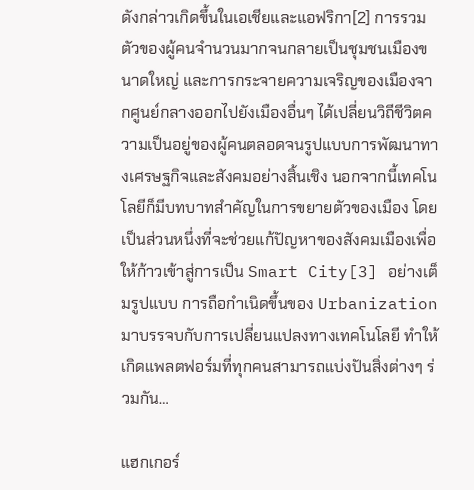ดังกล่าวเกิดขึ้นในเอเชียและแอฟริกา[2] การรวมตัวของผู้คนจำนวนมากจนกลายเป็นชุมชนเมืองขนาดใหญ่ และการกระจายความเจริญของเมืองจากศูนย์กลางออกไปยังเมืองอื่นๆ ได้เปลี่ยนวิถีชีวิตความเป็นอยู่ของผู้คนตลอดจนรูปแบบการพัฒนาทางเศรษฐกิจและสังคมอย่างสิ้นเชิง นอกจากนี้เทคโนโลยีก็มีบทบาทสำคัญในการขยายตัวของเมือง โดยเป็นส่วนหนึ่งที่จะช่วยแก้ปัญหาของสังคมเมืองเพื่อให้ก้าวเข้าสู่การเป็น Smart City[3] อย่างเต็มรูปแบบ การถือกำเนิดขึ้นของ Urbanization มาบรรจบกับการเปลี่ยนแปลงทางเทคโนโลยี ทำให้เกิดแพลตฟอร์มที่ทุกคนสามารถแบ่งปันสิ่งต่างๆ ร่วมกัน…

แฮกเกอร์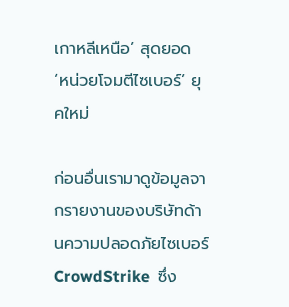เกาหลีเหนือ’ สุดยอด ‘หน่วยโจมตีไซเบอร์’ ยุคใหม่

ก่อนอื่นเรามาดูข้อมูลจากรายงานของบริษัทด้านความปลอดภัยไซเบอร์ CrowdStrike  ซึ่ง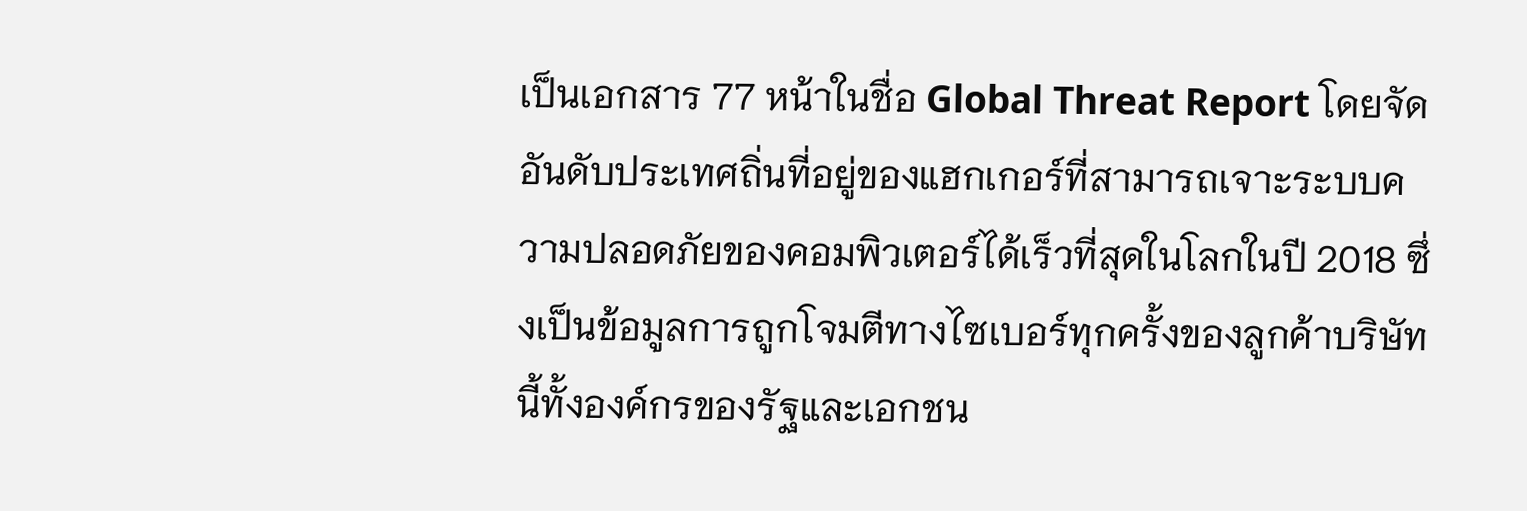เป็นเอกสาร 77 หน้าในชื่อ Global Threat Report โดยจัดอันดับประเทศถิ่นที่อยู่ของแฮกเกอร์ที่สามารถเจาะระบบความปลอดภัยของคอมพิวเตอร์ได้เร็วที่สุดในโลกในปี 2018 ซึ่งเป็นข้อมูลการถูกโจมตีทางไซเบอร์ทุกครั้งของลูกค้าบริษัทนี้ทั้งองค์กรของรัฐและเอกชน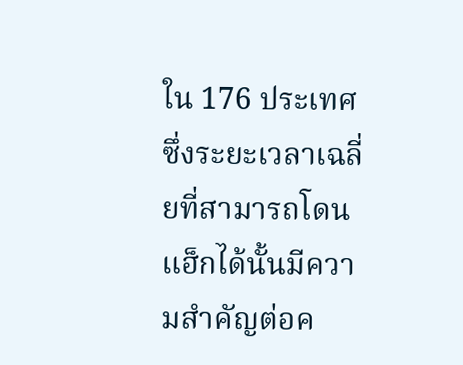ใน 176 ประเทศ ซึ่งระยะเวลาเฉลี่ยที่สามารถโดนแฮ็กได้นั้นมีความสำคัญต่อค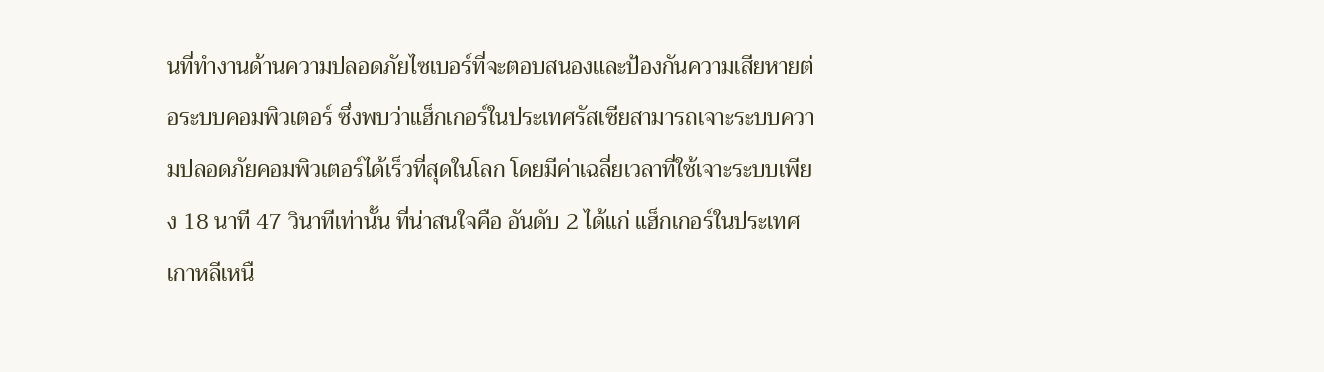นที่ทำงานด้านความปลอดภัยไซเบอร์ที่จะตอบสนองและป้องกันความเสียหายต่อระบบคอมพิวเตอร์ ซึ่งพบว่าแฮ็กเกอร์ในประเทศรัสเซียสามารถเจาะระบบความปลอดภัยคอมพิวเตอร์ได้เร็วที่สุดในโลก โดยมีค่าเฉลี่ยเวลาที่ใช้เจาะระบบเพียง 18 นาที 47 วินาทีเท่านั้น ที่น่าสนใจคือ อันดับ 2 ได้แก่ แฮ็กเกอร์ในประเทศเกาหลีเหนื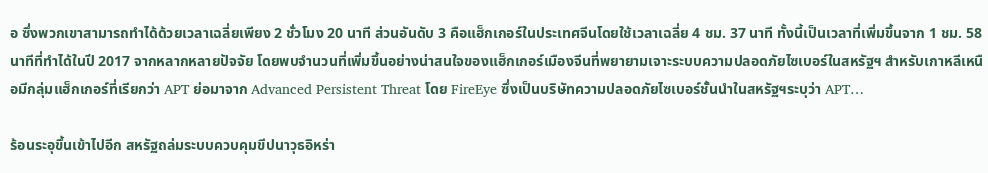อ ซึ่งพวกเขาสามารถทำได้ด้วยเวลาเฉลี่ยเพียง 2 ชั่วโมง 20 นาที ส่วนอันดับ 3 คือแฮ็กเกอร์ในประเทศจีนโดยใช้เวลาเฉลี่ย 4 ชม. 37 นาที ทั้งนี้เป็นเวลาที่เพิ่มขึ้นจาก 1 ชม. 58 นาทีที่ทำได้ในปี 2017 จากหลากหลายปัจจัย โดยพบจำนวนที่เพิ่มขึ้นอย่างน่าสนใจของแฮ็กเกอร์เมืองจีนที่พยายามเจาะระบบความปลอดภัยไซเบอร์ในสหรัฐฯ สำหรับเกาหลีเหนือมีกลุ่มแฮ็กเกอร์ที่เรียกว่า APT ย่อมาจาก Advanced Persistent Threat โดย FireEye ซึ่งเป็นบริษัทความปลอดภัยไซเบอร์ชั้นนำในสหรัฐฯระบุว่า APT…

ร้อนระอุขึ้นเข้าไปอีก สหรัฐถล่มระบบควบคุมขีปนาวุธอิหร่า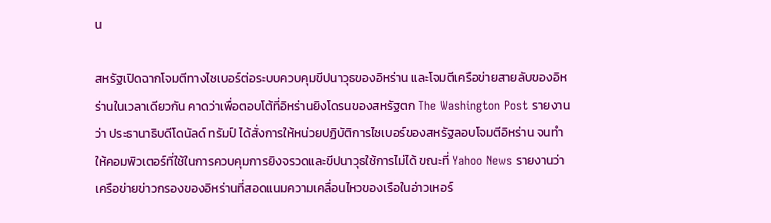น

สหรัฐเปิดฉากโจมตีทางไซเบอร์ต่อระบบควบคุมขีปนาวุธของอิหร่าน และโจมตีเครือข่ายสายลับของอิหร่านในเวลาเดียวกัน คาดว่าเพื่อตอบโต้ที่อิหร่านยิงโดรนของสหรัฐตก The Washington Post รายงานว่า ประธานาธิบดีโดนัลด์ ทรัมป์ ได้สั่งการให้หน่วยปฏิบัติการไซเบอร์ของสหรัฐลอบโจมตีอิหร่าน จนทำให้คอมพิวเตอร์ที่ใช้ในการควบคุมการยิงจรวดและขีปนาวุธใช้การไม่ได้ ขณะที่ Yahoo News รายงานว่าเครือข่ายข่าวกรองของอิหร่านที่สอดแนมความเคลื่อนไหวของเรือในอ่าวเหอร์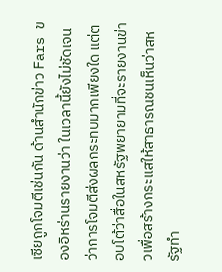เซียถูกโจมตีเช่นกัน ด้านสำนักข่าว Fars ของอิหร่านรายงานว่า ในเวลานี้ยังไม่ชัดเจนว่าการโจมตีส่งผลกระทบมากเพียงใด แต่ตอบโต้ว่าสื่อในสหรัฐพยายามที่จะรายงานข่าวเพื่อสร้างกระแสให้สาธารณชนเห็นว่าสหรัฐทำ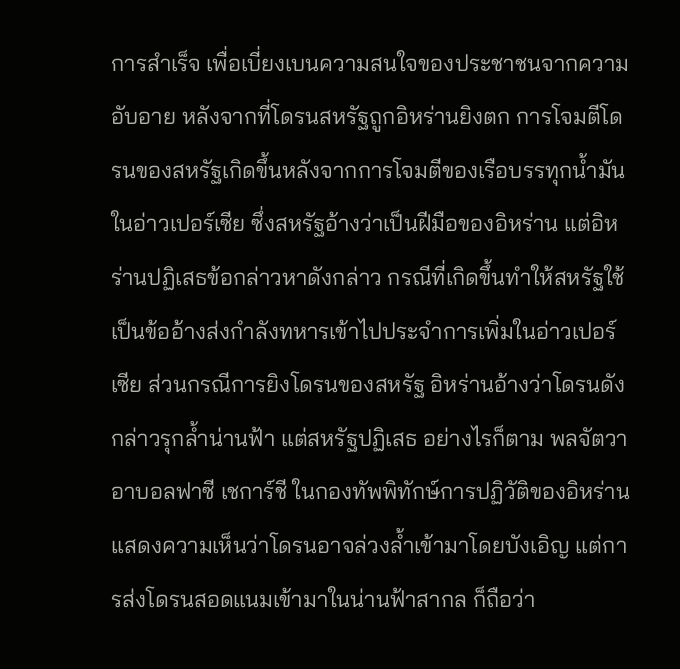การสำเร็จ เพื่อเบี่ยงเบนความสนใจของประชาชนจากความอับอาย หลังจากที่โดรนสหรัฐถูกอิหร่านยิงตก การโจมตีโดรนของสหรัฐเกิดขึ้นหลังจากการโจมตีของเรือบรรทุกน้ำมันในอ่าวเปอร์เซีย ซึ่งสหรัฐอ้างว่าเป็นฝีมือของอิหร่าน แต่อิหร่านปฏิเสธข้อกล่าวหาดังกล่าว กรณีที่เกิดขึ้นทำให้สหรัฐใช้เป็นข้ออ้างส่งกำลังทหารเข้าไปประจำการเพิ่มในอ่าวเปอร์เซีย ส่วนกรณีการยิงโดรนของสหรัฐ อิหร่านอ้างว่าโดรนดังกล่าวรุกล้ำน่านฟ้า แต่สหรัฐปฏิเสธ อย่างไรก็ตาม พลจัตวา อาบอลฟาซี เชการ์ชี ในกองทัพพิทักษ์การปฏิวัติของอิหร่าน แสดงความเห็นว่าโดรนอาจล่วงล้ำเข้ามาโดยบังเอิญ แต่การส่งโดรนสอดแนมเข้ามาในน่านฟ้าสากล ก็ถือว่า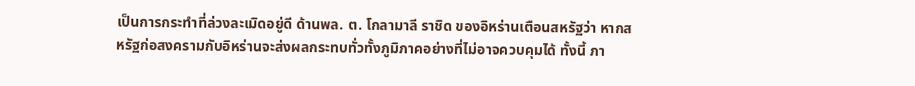เป็นการกระทำที่ล่วงละเมิดอยู่ดี ด้านพล. ต. โกลามาลี ราชิด ของอิหร่านเตือนสหรัฐว่า หากสหรัฐก่อสงครามกับอิหร่านจะส่งผลกระทบทั่วทั้งภูมิภาคอย่างที่ไม่อาจควบคุมได้ ทั้งนี้ ภา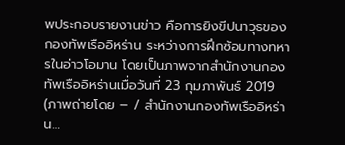พประกอบรายงานข่าว คือการยิงขีปนาวุธของกองทัพเรืออิหร่าน ระหว่างการฝึกซ้อมทางทหารในอ่าวโอมาน โดยเป็นภาพจากสำนักงานกองทัพเรืออิหร่านเมื่อวันที่ 23 กุมภาพันธ์ 2019 (ภาพถ่ายโดย – / สำนักงานกองทัพเรืออิหร่าน…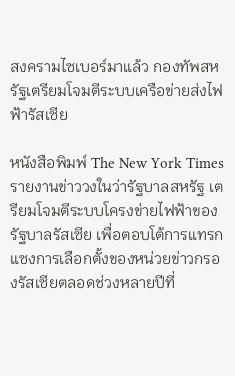สงครามไซเบอร์มาแล้ว กองทัพสหรัฐเตรียมโจมตีระบบเครือข่ายส่งไฟฟ้ารัสเซีย

หนังสือพิมพ์ The New York Times รายงานข่าววงในว่ารัฐบาลสหรัฐ เตรียมโจมตีระบบโครงข่ายไฟฟ้าของรัฐบาลรัสเซีย เพื่อตอบโต้การแทรกแซงการเลือกตั้งของหน่วยข่าวกรองรัสเซียตลอดช่วงหลายปีที่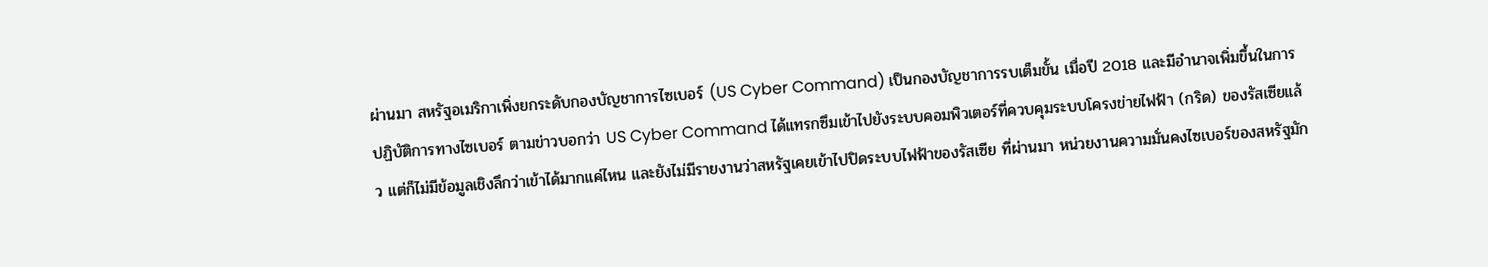ผ่านมา สหรัฐอเมริกาเพิ่งยกระดับกองบัญชาการไซเบอร์ (US Cyber Command) เป็นกองบัญชาการรบเต็มขั้น เมื่อปี 2018 และมีอำนาจเพิ่มขึ้นในการปฏิบัติการทางไซเบอร์ ตามข่าวบอกว่า US Cyber Command ได้แทรกซึมเข้าไปยังระบบคอมพิวเตอร์ที่ควบคุมระบบโครงข่ายไฟฟ้า (กริด) ของรัสเซียแล้ว แต่ก็ไม่มีข้อมูลเชิงลึกว่าเข้าได้มากแค่ไหน และยังไม่มีรายงานว่าสหรัฐเคยเข้าไปปิดระบบไฟฟ้าของรัสเซีย ที่ผ่านมา หน่วยงานความมั่นคงไซเบอร์ของสหรัฐมัก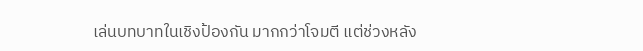เล่นบทบาทในเชิงป้องกัน มากกว่าโจมตี แต่ช่วงหลัง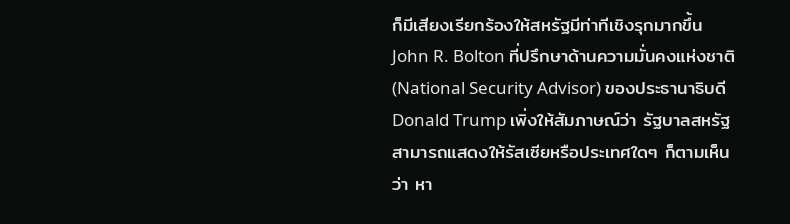ก็มีเสียงเรียกร้องให้สหรัฐมีท่าทีเชิงรุกมากขึ้น John R. Bolton ที่ปรึกษาด้านความมั่นคงแห่งชาติ (National Security Advisor) ของประธานาธิบดี Donald Trump เพิ่งให้สัมภาษณ์ว่า รัฐบาลสหรัฐสามารถแสดงให้รัสเซียหรือประเทศใดๆ ก็ตามเห็นว่า หา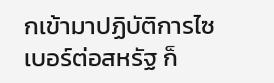กเข้ามาปฏิบัติการไซเบอร์ต่อสหรัฐ ก็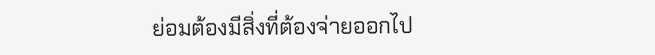ย่อมต้องมีสิ่งที่ต้องจ่ายออกไป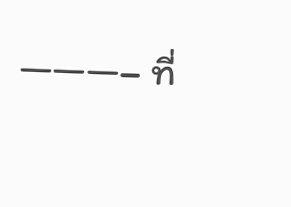———– ที่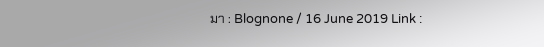มา : Blognone / 16 June 2019 Link :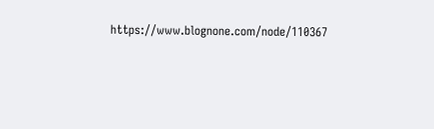https://www.blognone.com/node/110367